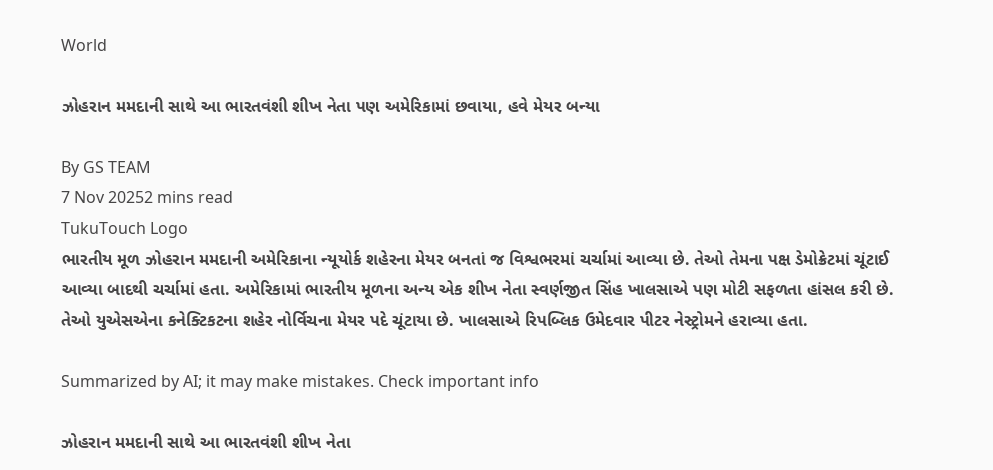World

ઝોહરાન મમદાની સાથે આ ભારતવંશી શીખ નેતા પણ અમેરિકામાં છવાયા, હવે મેયર બન્યા

By GS TEAM
7 Nov 20252 mins read
TukuTouch Logo
ભારતીય મૂળ ઝોહરાન મમદાની અમેરિકાના ન્યૂયોર્ક શહેરના મેયર બનતાં જ વિશ્વભરમાં ચર્ચામાં આવ્યા છે. તેઓ તેમના પક્ષ ડેમોક્રેટમાં ચૂંટાઈ આવ્યા બાદથી ચર્ચામાં હતા. અમેરિકામાં ભારતીય મૂળના અન્ય એક શીખ નેતા સ્વર્ણજીત સિંહ ખાલસાએ પણ મોટી સફળતા હાંસલ કરી છે. તેઓ યુએસએના કનેક્ટિકટના શહેર નોર્વિચના મેયર પદે ચૂંટાયા છે. ખાલસાએ રિપબ્લિક ઉમેદવાર પીટર નેસ્ટ્રોમને હરાવ્યા હતા.

Summarized by AI; it may make mistakes. Check important info

ઝોહરાન મમદાની સાથે આ ભારતવંશી શીખ નેતા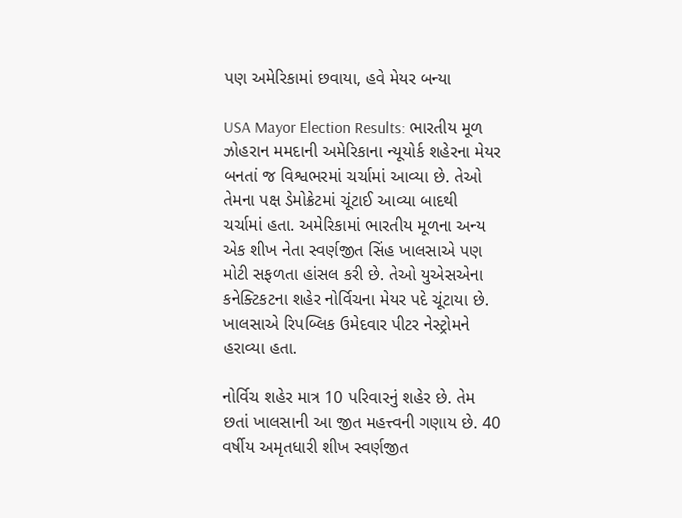પણ અમેરિકામાં છવાયા, હવે મેયર બન્યા

USA Mayor Election Results: ભારતીય મૂળ ઝોહરાન મમદાની અમેરિકાના ન્યૂયોર્ક શહેરના મેયર બનતાં જ વિશ્વભરમાં ચર્ચામાં આવ્યા છે. તેઓ તેમના પક્ષ ડેમોક્રેટમાં ચૂંટાઈ આવ્યા બાદથી ચર્ચામાં હતા. અમેરિકામાં ભારતીય મૂળના અન્ય એક શીખ નેતા સ્વર્ણજીત સિંહ ખાલસાએ પણ મોટી સફળતા હાંસલ કરી છે. તેઓ યુએસએના કનેક્ટિકટના શહેર નોર્વિચના મેયર પદે ચૂંટાયા છે. ખાલસાએ રિપબ્લિક ઉમેદવાર પીટર નેસ્ટ્રોમને હરાવ્યા હતા.

નોર્વિચ શહેર માત્ર 10 પરિવારનું શહેર છે. તેમ છતાં ખાલસાની આ જીત મહત્ત્વની ગણાય છે. 40 વર્ષીય અમૃતધારી શીખ સ્વર્ણજીત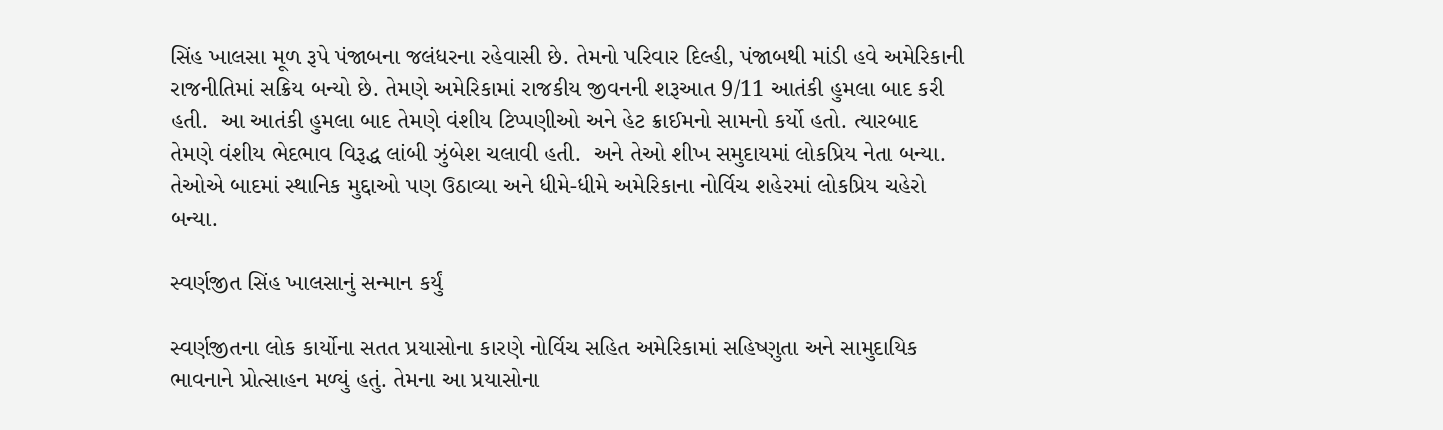સિંહ ખાલસા મૂળ રૂપે પંજાબના જલંધરના રહેવાસી છે. તેમનો પરિવાર દિલ્હી, પંજાબથી માંડી હવે અમેરિકાની રાજનીતિમાં સક્રિય બન્યો છે. તેમણે અમેરિકામાં રાજકીય જીવનની શરૂઆત 9/11 આતંકી હુમલા બાદ કરી હતી.  આ આતંકી હુમલા બાદ તેમણે વંશીય ટિપ્પણીઓ અને હેટ ક્રાઈમનો સામનો કર્યો હતો. ત્યારબાદ તેમણે વંશીય ભેદભાવ વિરૂદ્ધ લાંબી ઝુંબેશ ચલાવી હતી.  અને તેઓ શીખ સમુદાયમાં લોકપ્રિય નેતા બન્યા. તેઓએ બાદમાં સ્થાનિક મુદ્દાઓ પણ ઉઠાવ્યા અને ધીમે-ધીમે અમેરિકાના નોર્વિચ શહેરમાં લોકપ્રિય ચહેરો બન્યા.

સ્વર્ણજીત સિંહ ખાલસાનું સન્માન કર્યું

સ્વર્ણજીતના લોક કાર્યોના સતત પ્રયાસોના કારણે નોર્વિચ સહિત અમેરિકામાં સહિષ્ણુતા અને સામુદાયિક ભાવનાને પ્રોત્સાહન મળ્યું હતું. તેમના આ પ્રયાસોના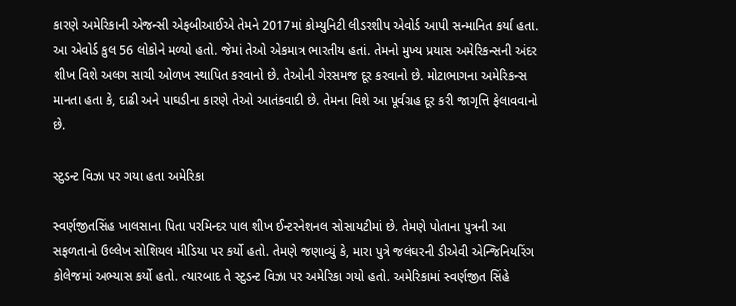કારણે અમેરિકાની એજન્સી એફબીઆઈએ તેમને 2017માં કોમ્યુનિટી લીડરશીપ એવોર્ડ આપી સન્માનિત કર્યા હતા. આ એવોર્ડ કુલ 56 લોકોને મળ્યો હતો. જેમાં તેઓ એકમાત્ર ભારતીય હતાં. તેમનો મુખ્ય પ્રયાસ અમેરિકન્સની અંદર શીખ વિશે અલગ સાચી ઓળખ સ્થાપિત કરવાનો છે. તેઓની ગેરસમજ દૂર કરવાનો છે. મોટાભાગના અમેરિકન્સ માનતા હતા કે, દાઢી અને પાઘડીના કારણે તેઓ આતંકવાદી છે. તેમના વિશે આ પૂર્વગ્રહ દૂર કરી જાગૃત્તિ ફેલાવવાનો છે.

સ્ટુડન્ટ વિઝા પર ગયા હતા અમેરિકા

સ્વર્ણજીતસિંહ ખાલસાના પિતા પરમિન્દર પાલ શીખ ઈન્ટરનેશનલ સોસાયટીમાં છે. તેમણે પોતાના પુત્રની આ સફળતાનો ઉલ્લેખ સોશિયલ મીડિયા પર કર્યો હતો. તેમણે જણાવ્યું કે, મારા પુત્રે જલંઘરની ડીએવી એન્જિનિયરિંગ કોલેજમાં અભ્યાસ કર્યો હતો. ત્યારબાદ તે સ્ટુડન્ટ વિઝા પર અમેરિકા ગયો હતો. અમેરિકામાં સ્વર્ણજીત સિંહે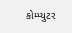કોમ્પ્યુટર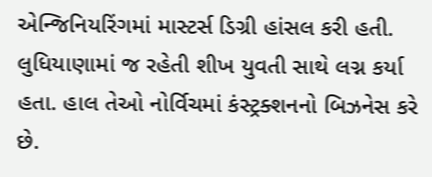એન્જિનિયરિંગમાં માસ્ટર્સ ડિગ્રી હાંસલ કરી હતી. લુધિયાણામાં જ રહેતી શીખ યુવતી સાથે લગ્ન કર્યા હતા. હાલ તેઓ નોર્વિચમાં કંસ્ટ્રક્શનનો બિઝનેસ કરે છે.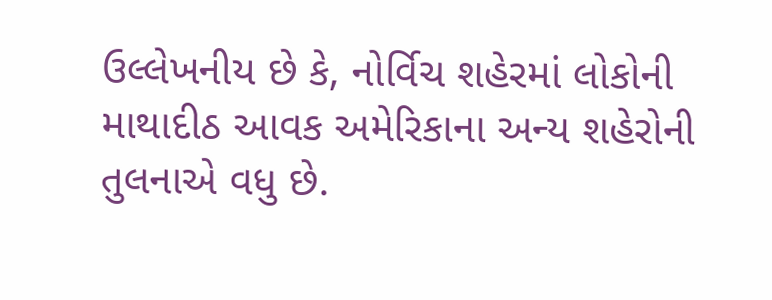ઉલ્લેખનીય છે કે, નોર્વિચ શહેરમાં લોકોની માથાદીઠ આવક અમેરિકાના અન્ય શહેરોની તુલનાએ વધુ છે.